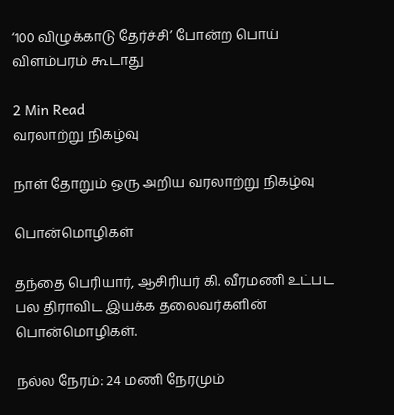‘100 விழுக்காடு தேர்ச்சி’ போன்ற பொய் விளம்பரம் கூடாது

2 Min Read
வரலாற்று நிகழ்வு

நாள் தோறும் ஒரு அறிய வரலாற்று நிகழ்வு

பொன்மொழிகள்

தந்தை பெரியார், ஆசிரியர் கி. வீரமணி உட்பட பல திராவிட இயக்க தலைவர்களின் பொன்மொழிகள்.

நல்ல நேரம்: 24 மணி நேரமும்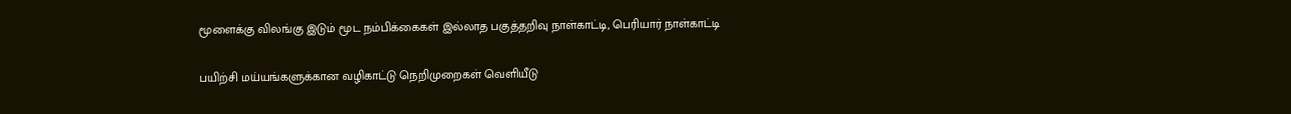மூளைக்கு விலங்கு இடும் மூட நம்பிக்கைகள் இல்லாத பகுத்தறிவு நாள்காட்டி, பெரியார் நாள்காட்டி

பயிற்சி மய்யங்களுக்கான வழிகாட்டு நெறிமுறைகள் வெளியீடு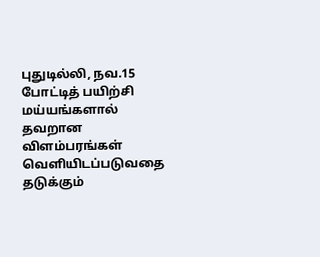புதுடில்லி, நவ.15 போட்டித் பயிற்சி மய்யங்களால் தவறான விளம்பரங்கள் வெளியிடப்படுவதை தடுக்கும்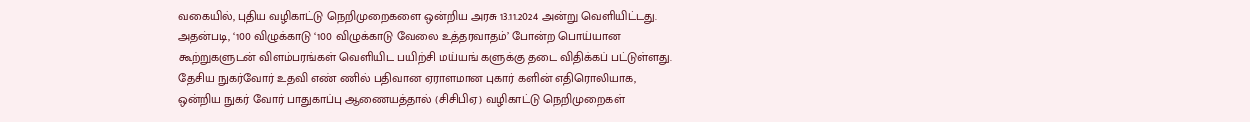வகையில், புதிய வழிகாட்டு நெறிமுறைகளை ஒன்றிய அரசு 13.11.2024 அன்று வெளியிட்டது. அதன்படி, ‘100 விழுக்காடு ‘100 விழுக்காடு வேலை உத்தரவாதம்’ போன்ற பொய்யான கூற்றுகளுடன் விளம்பரங்கள் வெளியிட பயிற்சி மய்யங் களுக்கு தடை விதிக்கப் பட்டுள்ளது.
தேசிய நுகர்வோர் உதவி எண் ணில் பதிவான ஏராளமான புகார் களின் எதிரொலியாக, ஒன்றிய நுகர் வோர் பாதுகாப்பு ஆணையத்தால் (சிசிபிஏ) வழிகாட்டு நெறிமுறைகள்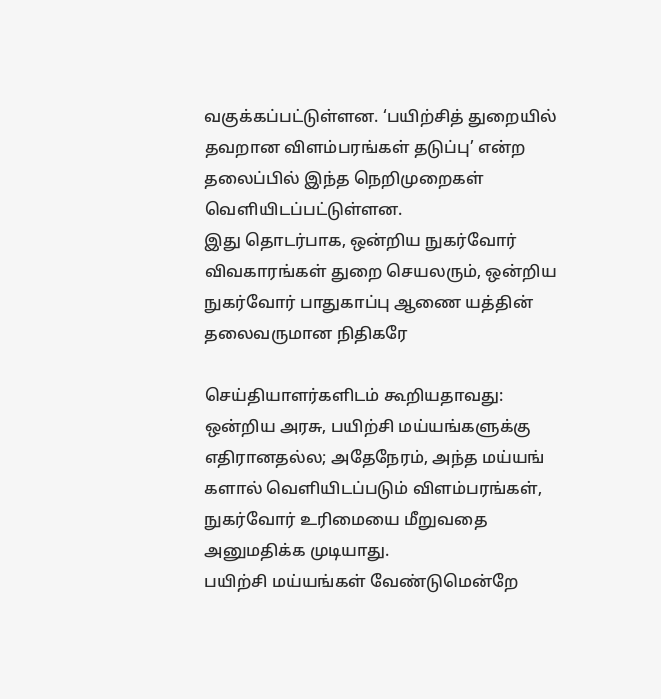வகுக்கப்பட்டுள்ளன. ‘பயிற்சித் துறையில் தவறான விளம்பரங்கள் தடுப்பு’ என்ற தலைப்பில் இந்த நெறிமுறைகள் வெளியிடப்பட்டுள்ளன.
இது தொடர்பாக, ஒன்றிய நுகர்வோர் விவகாரங்கள் துறை செயலரும், ஒன்றிய நுகர்வோர் பாதுகாப்பு ஆணை யத்தின் தலைவருமான நிதிகரே

செய்தியாளர்களிடம் கூறியதாவது:
ஒன்றிய அரசு, பயிற்சி மய்யங்களுக்கு எதிரானதல்ல; அதேநேரம், அந்த மய்யங் களால் வெளியிடப்படும் விளம்பரங்கள், நுகர்வோர் உரிமையை மீறுவதை அனுமதிக்க முடியாது.
பயிற்சி மய்யங்கள் வேண்டுமென்றே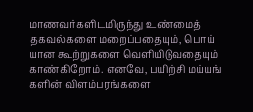மாணவர்களிடமிருந்து உண்மைத் தகவல்களை மறைப்பதையும், பொய் யான கூற்றுகளை வெளியிடுவதையும் காண்கிறோம். எனவே, பயிற்சி மய்யங் களின் விளம்பரங்களை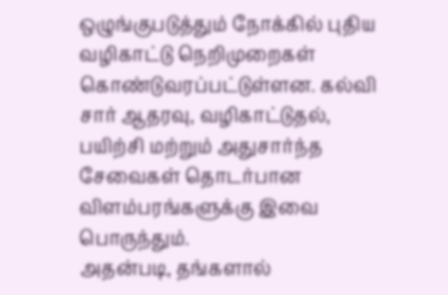ஒழுங்குபடுத்தும் நோக்கில் புதிய வழிகாட்டு நெறிமுறைகள் கொண்டுவரப்பட்டுள்ளன. கல்வி சார் ஆதரவு, வழிகாட்டுதல், பயிற்சி மற்றும் அதுசார்ந்த சேவைகள் தொடர்பான விளம்பரங்களுக்கு இவை பொருந்தும்.
அதன்படி, தங்களால்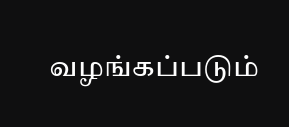வழங்கப்படும்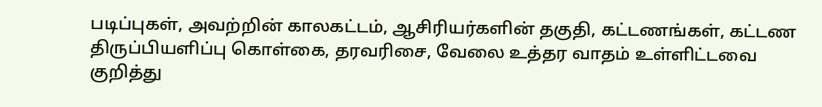படிப்புகள், அவற்றின் காலகட்டம், ஆசிரியர்களின் தகுதி, கட்டணங்கள், கட்டண திருப்பியளிப்பு கொள்கை, தரவரிசை, வேலை உத்தர வாதம் உள்ளிட்டவை குறித்து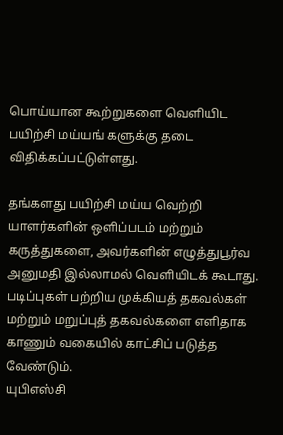பொய்யான கூற்றுகளை வெளியிட பயிற்சி மய்யங் களுக்கு தடை விதிக்கப்பட்டுள்ளது.

தங்களது பயிற்சி மய்ய வெற்றி யாளர்களின் ஒளிப்படம் மற்றும் கருத்துகளை, அவர்களின் எழுத்துபூர்வ அனுமதி இல்லாமல் வெளியிடக் கூடாது. படிப்புகள் பற்றிய முக்கியத் தகவல்கள் மற்றும் மறுப்புத் தகவல்களை எளிதாக காணும் வகையில் காட்சிப் படுத்த வேண்டும்.
யுபிஎஸ்சி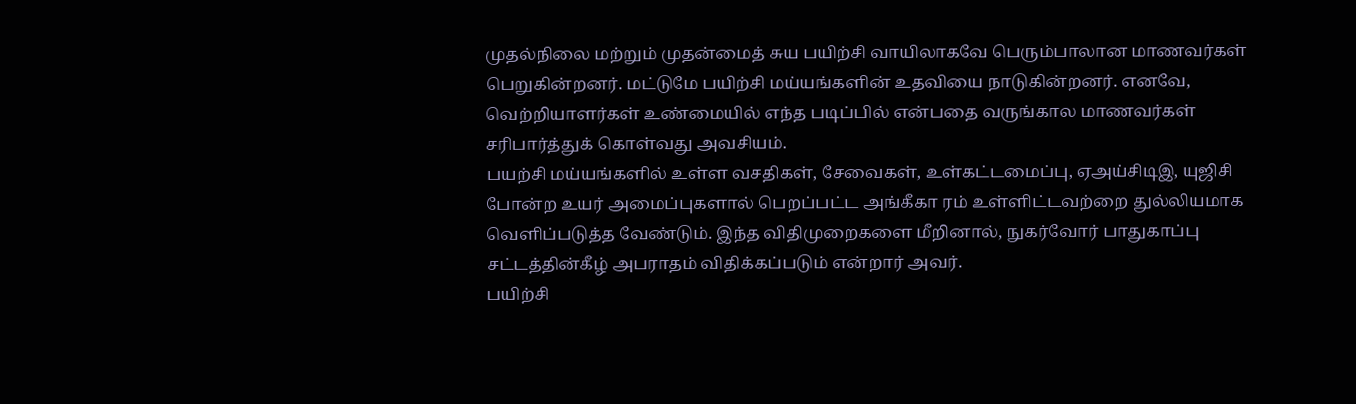முதல்நிலை மற்றும் முதன்மைத் சுய பயிற்சி வாயிலாகவே பெரும்பாலான மாணவர்கள் பெறுகின்றனர். மட்டுமே பயிற்சி மய்யங்களின் உதவியை நாடுகின்றனர். எனவே, வெற்றியாளர்கள் உண்மையில் எந்த படிப்பில் என்பதை வருங்கால மாணவர்கள் சரிபார்த்துக் கொள்வது அவசியம்.
பயற்சி மய்யங்களில் உள்ள வசதிகள், சேவைகள், உள்கட்டமைப்பு, ஏஅய்சிடிஇ, யுஜிசி போன்ற உயர் அமைப்புகளால் பெறப்பட்ட அங்கீகா ரம் உள்ளிட்டவற்றை துல்லியமாக வெளிப்படுத்த வேண்டும். இந்த விதிமுறைகளை மீறினால், நுகர்வோர் பாதுகாப்பு சட்டத்தின்கீழ் அபராதம் விதிக்கப்படும் என்றார் அவர்.
பயிற்சி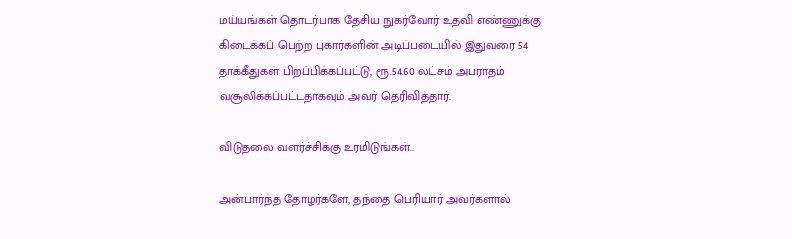மய்யங்கள் தொடர்பாக தேசிய நுகர்வோர் உதவி எண்ணுக்கு கிடைக்கப் பெற்ற புகார்களின் அடிப்படையில் இதுவரை 54 தாக்கீதுகள் பிறப்பிக்கப்பட்டு, ரூ.54.60 லட்சம் அபராதம் வசூலிக்கப்பட்டதாகவும் அவர் தெரிவித்தார்.

விடுதலை வளர்ச்சிக்கு உரமிடுங்கள்..

அன்பார்ந்த தோழர்களே, தந்தை பெரியார் அவர்களால்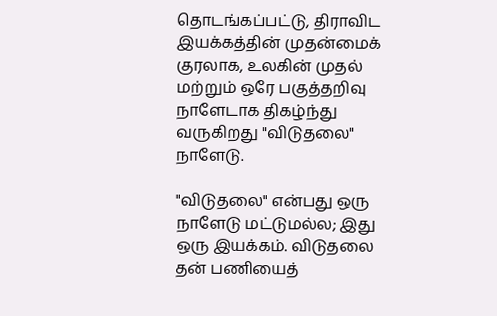தொடங்கப்பட்டு, திராவிட இயக்கத்தின் முதன்மைக் குரலாக, உலகின் முதல் மற்றும் ஒரே பகுத்தறிவு நாளேடாக திகழ்ந்து வருகிறது "விடுதலை" நாளேடு.

"விடுதலை" என்பது ஒரு நாளேடு மட்டுமல்ல; இது ஒரு இயக்கம். விடுதலை தன் பணியைத்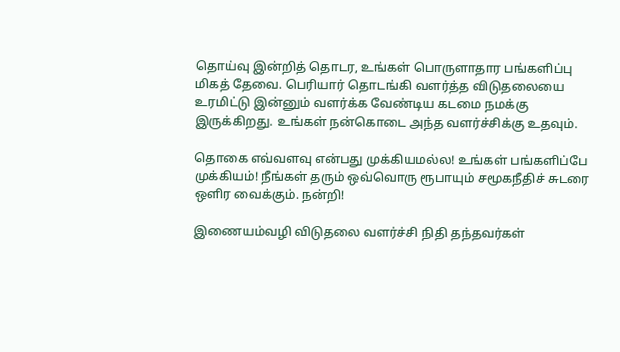தொய்வு இன்றித் தொடர, உங்கள் பொருளாதார பங்களிப்பு மிகத் தேவை. பெரியார் தொடங்கி வளர்த்த விடுதலையை உரமிட்டு இன்னும் வளர்க்க வேண்டிய கடமை நமக்கு இருக்கிறது. உங்கள் நன்கொடை அந்த வளர்ச்சிக்கு உதவும்.

தொகை எவ்வளவு என்பது முக்கியமல்ல! உங்கள் பங்களிப்பே முக்கியம்! நீங்கள் தரும் ஒவ்வொரு ரூபாயும் சமூகநீதிச் சுடரை ஒளிர வைக்கும். நன்றி!

இணையம்வழி விடுதலை வளர்ச்சி நிதி தந்தவர்கள்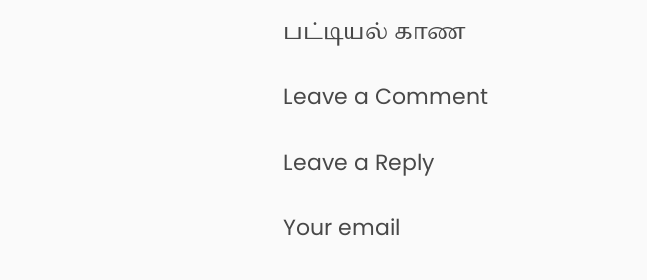பட்டியல் காண

Leave a Comment

Leave a Reply

Your email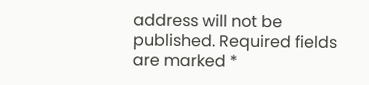address will not be published. Required fields are marked *